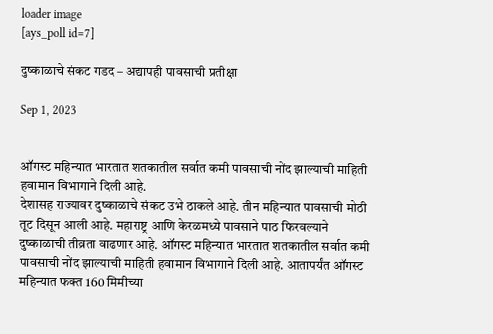loader image
[ays_poll id=7]

दुष्काळाचे संकट गडद – अद्यापही पावसाची प्रतीक्षा

Sep 1, 2023


ऑगस्ट महिन्यात भारतात शतकातील सर्वात कमी पावसाची नोंद झाल्याची माहिती हवामान विभागाने दिली आहे.
देशासह राज्यावर दुष्काळाचे संकट उभे ठाकले आहे. तीन महिन्यात पावसाची मोठी तूट दिसून आली आहे. महाराष्ट्र आणि केरळमध्ये पावसाने पाठ फिरवल्याने दुष्काळाची तीव्रता वाढणार आहे. ऑगस्ट महिन्यात भारतात शतकातील सर्वात कमी पावसाची नोंद झाल्याची माहिती हवामान विभागाने दिली आहे. आतापर्यंत ऑगस्ट महिन्यात फक्त 160 मिमीच्या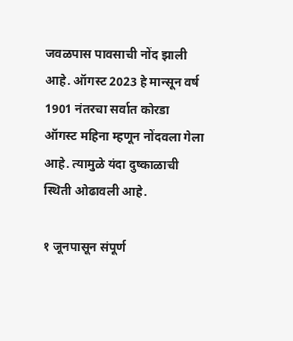जवळपास पावसाची नोंद झाली आहे. ऑगस्ट 2023 हे मान्सून वर्ष 1901 नंतरचा सर्वात कोरडा ऑगस्ट महिना म्हणून नोंदवला गेला आहे. त्यामुळे यंदा दुष्काळाची स्थिती ओढावली आहे.

१ जूनपासून संपूर्ण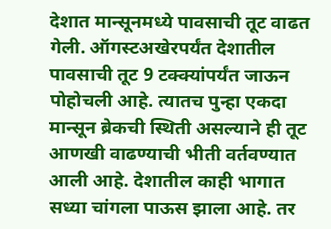देशात मान्सूनमध्ये पावसाची तूट वाढत गेली. ऑगस्टअखेरपर्यंत देशातील पावसाची तूट 9 टक्क्यांपर्यंत जाऊन पोहोचली आहे. त्यातच पुन्हा एकदा मान्सून ब्रेकची स्थिती असल्याने ही तूट आणखी वाढण्याची भीती वर्तवण्यात आली आहे. देशातील काही भागात सध्या चांगला पाऊस झाला आहे. तर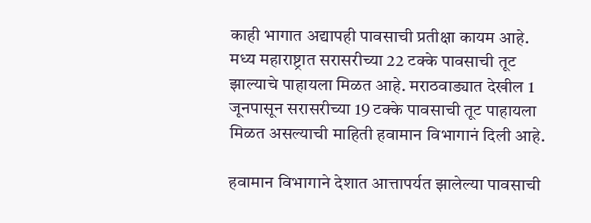काही भागात अद्यापही पावसाची प्रतीक्षा कायम आहे. मध्य महाराष्ट्रात सरासरीच्या 22 टक्के पावसाची तूट झाल्याचे पाहायला मिळत आहे. मराठवाड्यात देखील 1 जूनपासून सरासरीच्या 19 टक्के पावसाची तूट पाहायला मिळत असल्याची माहिती हवामान विभागानं दिली आहे.

हवामान विभागाने देशात आत्तापर्यत झालेल्या पावसाची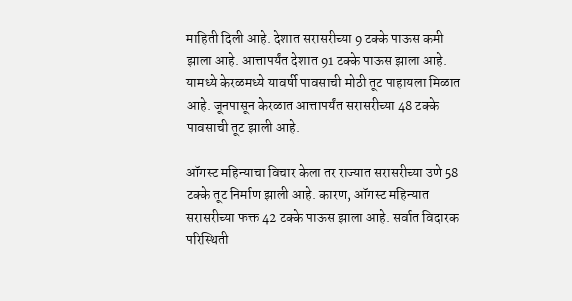माहिती दिली आहे. देशात सरासरीच्या 9 टक्के पाऊस कमी झाला आहे. आत्तापर्यंत देशात 91 टक्के पाऊस झाला आहे. यामध्ये केरळमध्ये यावर्षी पावसाची मोठी तूट पाहायला मिळात आहे. जूनपासून केरळात आत्तापर्यंत सरासरीच्या 48 टक्के पावसाची तूट झाली आहे.

ऑगस्ट महिन्याचा विचार केला तर राज्यात सरासरीच्या उणे 58 टक्के तूट निर्माण झाली आहे. कारण, ऑगस्ट महिन्यात सरासरीच्या फक्त 42 टक्के पाऊस झाला आहे. सर्वात विदारक परिस्थिती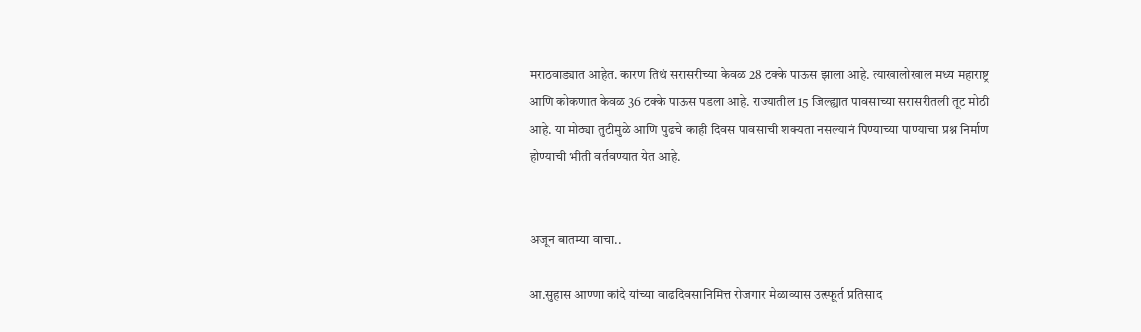मराठवाड्यात आहेत. कारण तिथं सरासरीच्या केवळ 28 टक्के पाऊस झाला आहे. त्याखालोखाल मध्य महाराष्ट्र आणि कोकणात केवळ 36 टक्के पाऊस पडला आहे. राज्यातील 15 जिल्ह्यात पावसाच्या सरासरीतली तूट मोठी आहे. या मोठ्या तुटीमुळे आणि पुढचे काही दिवस पावसाची शक्यता नसल्यानं पिण्याच्या पाण्याचा प्रश्न निर्माण होण्याची भीती वर्तवण्यात येत आहे.


अजून बातम्या वाचा..

आ.सुहास आण्णा कांदे यांच्या वाढदिवसानिमित्त रोजगार मेळाव्यास उत्स्फूर्त प्रतिसाद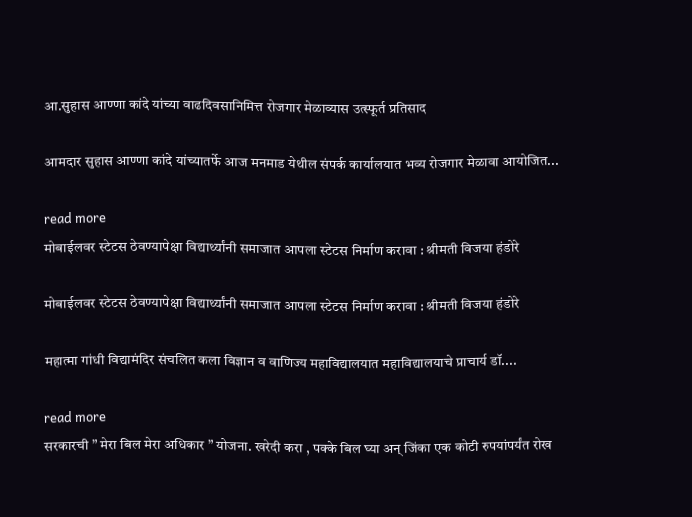आ.सुहास आण्णा कांदे यांच्या वाढदिवसानिमित्त रोजगार मेळाव्यास उत्स्फूर्त प्रतिसाद

आमदार सुहास आण्णा कांदे यांच्यातर्फे आज मनमाड येथील संपर्क कार्यालयात भव्य रोजगार मेळावा आयोजित...

read more
मोबाईलवर स्टेटस ठेवण्यापेक्षा विद्यार्थ्यांनी समाजात आपला स्टेटस निर्माण करावा : श्रीमती विजया हंडोरे

मोबाईलवर स्टेटस ठेवण्यापेक्षा विद्यार्थ्यांनी समाजात आपला स्टेटस निर्माण करावा : श्रीमती विजया हंडोरे

महात्मा गांधी विद्यामंदिर संचलित कला विज्ञान व वाणिज्य महाविद्यालयात महाविद्यालयाचे प्राचार्य डॉ....

read more
सरकारची ” मेरा बिल मेरा अधिकार ” योजना. खरेदी करा , पक्के बिल घ्या अन् जिंका एक कोटी रुपयांपर्यंत रोख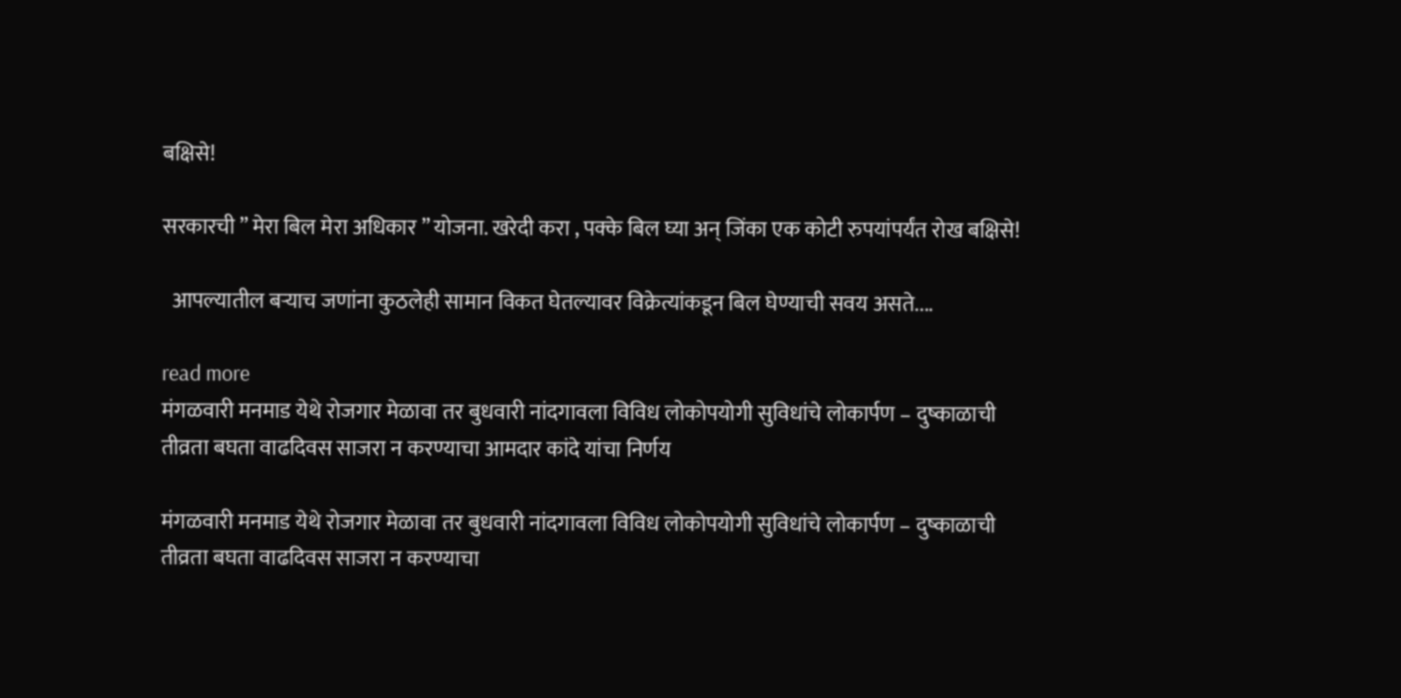बक्षिसे!

सरकारची ” मेरा बिल मेरा अधिकार ” योजना. खरेदी करा , पक्के बिल घ्या अन् जिंका एक कोटी रुपयांपर्यंत रोख बक्षिसे!

  आपल्यातील बऱ्याच जणांना कुठलेही सामान विकत घेतल्यावर विक्रेत्यांकडून बिल घेण्याची सवय असते....

read more
मंगळवारी मनमाड येथे रोजगार मेळावा तर बुधवारी नांदगावला विविध लोकोपयोगी सुविधांचे लोकार्पण – दुष्काळाची तीव्रता बघता वाढदिवस साजरा न करण्याचा आमदार कांदे यांचा निर्णय

मंगळवारी मनमाड येथे रोजगार मेळावा तर बुधवारी नांदगावला विविध लोकोपयोगी सुविधांचे लोकार्पण – दुष्काळाची तीव्रता बघता वाढदिवस साजरा न करण्याचा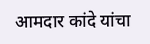आमदार कांदे यांचा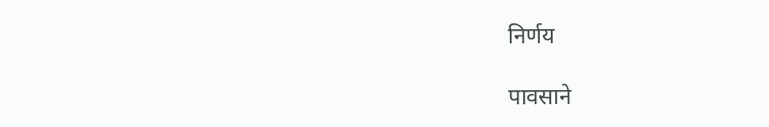निर्णय

पावसाने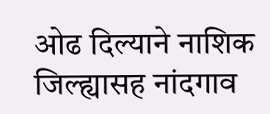ओढ दिल्याने नाशिक जिल्ह्यासह नांदगाव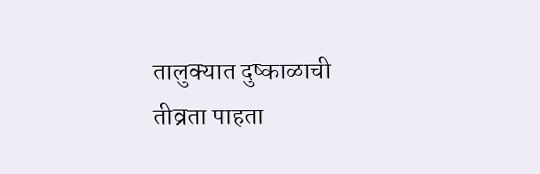तालुक्यात दुष्काळाची तीव्रता पाहता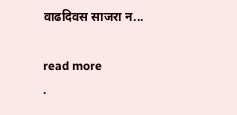वाढदिवस साजरा न...

read more
.